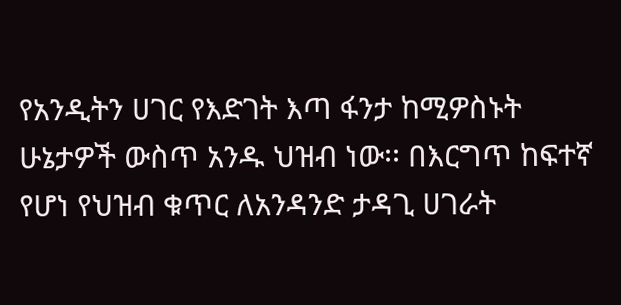የአንዲትን ሀገር የእድገት እጣ ፋንታ ከሚዎስኑት ሁኔታዎች ውስጥ አንዱ ህዝብ ነው፡፡ በእርግጥ ከፍተኛ የሆነ የህዝብ ቁጥር ለአንዳንድ ታዳጊ ሀገራት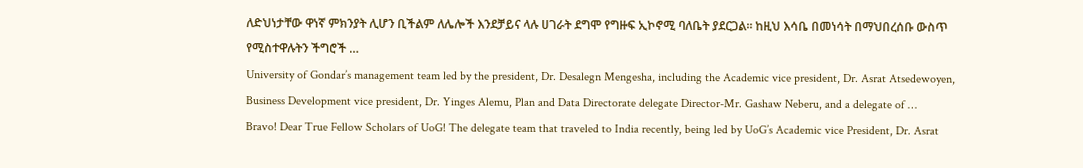ለድህነታቸው ዋነኛ ምክንያት ሊሆን ቢችልም ለሌሎች እንደቻይና ላሉ ሀገራት ደግሞ የግዙፍ ኢኮኖሚ ባለቤት ያደርጋል፡፡ ከዚህ እሳቤ በመነሳት በማህበረሰቡ ውስጥ የሚስተዋሉትን ችግሮች …
University of Gondar’s management team led by the president, Dr. Desalegn Mengesha, including the Academic vice president, Dr. Asrat Atsedewoyen, Business Development vice president, Dr. Yinges Alemu, Plan and Data Directorate delegate Director-Mr. Gashaw Neberu, and a delegate of …
Bravo! Dear True Fellow Scholars of UoG! The delegate team that traveled to India recently, being led by UoG’s Academic vice President, Dr. Asrat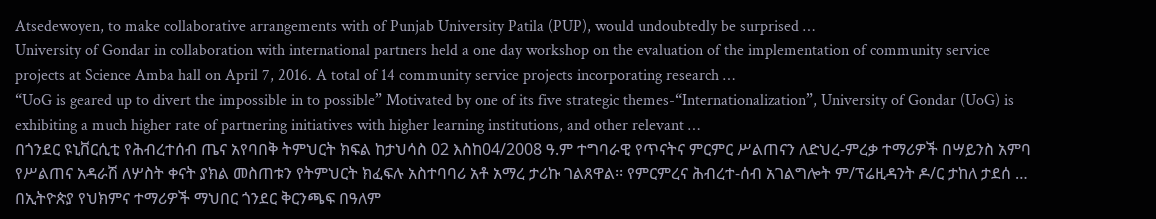Atsedewoyen, to make collaborative arrangements with of Punjab University Patila (PUP), would undoubtedly be surprised …
University of Gondar in collaboration with international partners held a one day workshop on the evaluation of the implementation of community service projects at Science Amba hall on April 7, 2016. A total of 14 community service projects incorporating research …
“UoG is geared up to divert the impossible in to possible” Motivated by one of its five strategic themes-“Internationalization”, University of Gondar (UoG) is exhibiting a much higher rate of partnering initiatives with higher learning institutions, and other relevant …
በጎንደር ዩኒቨርሲቲ የሕብረተሰብ ጤና አየባበቅ ትምህርት ክፍል ከታህሳስ 02 እስከ04/2008 ዓ.ም ተግባራዊ የጥናትና ምርምር ሥልጠናን ለድህረ-ምረቃ ተማሪዎች በሣይንስ አምባ የሥልጠና አዳራሽ ለሦስት ቀናት ያክል መስጠቱን የትምህርት ክፈፍሉ አስተባባሪ አቶ አማረ ታሪኩ ገልጸዋል፡፡ የምርምረና ሕብረተ-ሰብ አገልግሎት ም/ፕሬዚዳንት ዶ/ር ታከለ ታደሰ …
በኢትዮጵያ የህክምና ተማሪዎች ማህበር ጎንደር ቅርንጫፍ በዓለም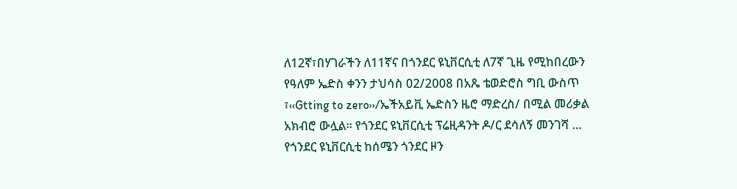ለ12ኛ፣በሃገራችን ለ11ኛና በጎንደር ዩኒቨርሲቲ ለ7ኛ ጊዜ የሚከበረውን የዓለም ኤድስ ቀንን ታህሳስ 02/2008 በአጼ ቴወድሮስ ግቢ ውስጥ ፣‹‹Gtting to zero››/ኤችአይቪ ኤድስን ዜሮ ማድረስ/ በሚል መሪቃል አክብሮ ውሏል፡፡ የጎንደር ዩኒቨርሲቲ ፕሬዚዳንት ዶ/ር ደሳለኝ መንገሻ …
የጎንደር ዩኒቨርሲቲ ከሰሜን ጎንደር ዞን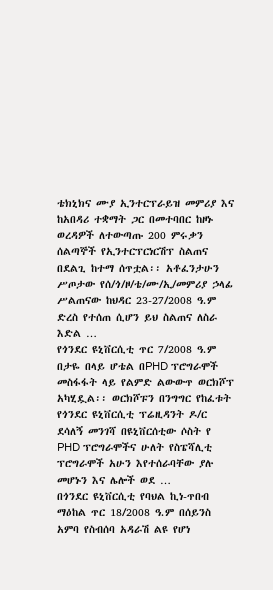ቴክኒክና ሙያ ኢንተርፕራይዝ መምሪያ እና ከአበዳሪ ተቋማት ጋር በመተባበር ከዞኑ ወረዳዎች ለተውጣጡ 200 ምሩቃን ሰልጣኞች የኢንተርፕርነርሽፕ ስልጠና በደልጊ ከተማ ሰጥቷል፡፡ አቶፈንታሁን ሥጦታው የሰ/ጎ/ዞ/ቴ/ሙ/ኢ/መምሪያ ኃላፊ ሥልጠናው ከህዳር 23-27/2008 ዓ.ም ድረስ የተሰጠ ሲሆን ይህ ስልጠና ለስራ እድል …
የጎንደር ዩኒቨርሲቲ ጥር 7/2008 ዓ.ም በታዬ በላይ ሆቴል በPHD ፕሮግራሞች መስፋፋት ላይ የልምድ ልውውጥ ወርክሾፕ አካሂዷል፡፡ ወርክሾፑን በንግግር የከፈቱት የጎንደር ዩኒቨርሲቲ ፕሬዚዳንት ዶ/ር ደሳለኝ መንገሻ በዩኒቨርሰቲው ሶስት የ PHD ፕሮግራሞችና ሁለት የስፔሻሊቲ ፕሮግራሞች አሁን እየተሰራባቸው ያሉ መሆኑን እና ሌሎች ወደ …
በጎንደር ዩኒቨርሲቲ የባህል ኪነ-ጥበብ ማዕከል ጥር 18/2008 ዓ.ም በሰይንስ አምባ የስብሰባ አዳራሽ ልዩ የሆነ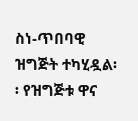ስነ-ጥበባዊ ዝግጅት ተካሂዷል፡፡ የዝግጅቱ ዋና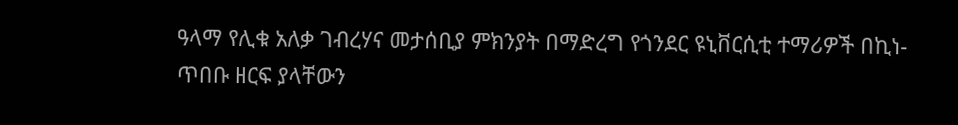ዓላማ የሊቁ አለቃ ገብረሃና መታሰቢያ ምክንያት በማድረግ የጎንደር ዩኒቨርሲቲ ተማሪዎች በኪነ-ጥበቡ ዘርፍ ያላቸውን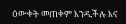ዕውቀት መጠቀም እንዲችሉ እና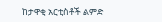ከታዋቂ አርቲስቶች ልምድ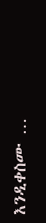እንዲቀስሙ …